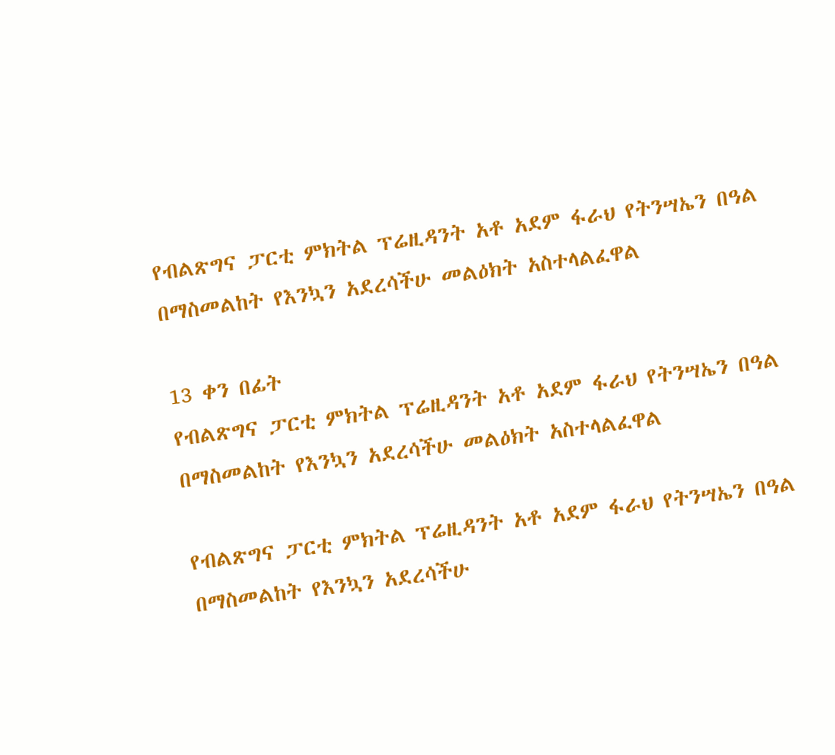የብልጽግና ፓርቲ ምክትል ፕሬዚዳንት አቶ አደም ፋራህ የትንሣኤን በዓል በማስመልከት የእንኳን አደረሳችሁ መልዕክት አስተላልፈዋል

13 ቀን በፊት
የብልጽግና ፓርቲ ምክትል ፕሬዚዳንት አቶ አደም ፋራህ የትንሣኤን በዓል በማስመልከት የእንኳን አደረሳችሁ መልዕክት አስተላልፈዋል

የብልጽግና ፓርቲ ምክትል ፕሬዚዳንት አቶ አደም ፋራህ የትንሣኤን በዓል በማስመልከት የእንኳን አደረሳችሁ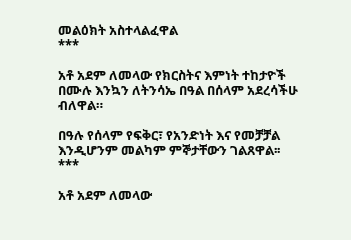መልዕክት አስተላልፈዋል
***

አቶ አደም ለመላው የክርስትና እምነት ተከታዮች በሙሉ እንኳን ለትንሳኤ በዓል በሰላም አደረሳችሁ ብለዋል።

በዓሉ የሰላም የፍቅር፣ የአንድነት እና የመቻቻል እንዲሆንም መልካም ምኞታቸውን ገልጸዋል፡፡
***

አቶ አደም ለመላው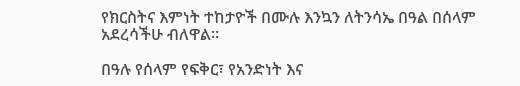የክርስትና እምነት ተከታዮች በሙሉ እንኳን ለትንሳኤ በዓል በሰላም አደረሳችሁ ብለዋል።

በዓሉ የሰላም የፍቅር፣ የአንድነት እና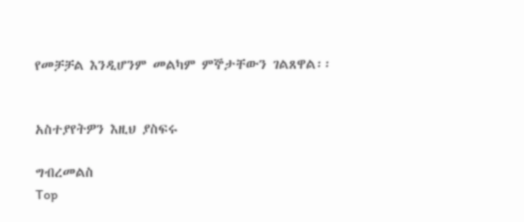የመቻቻል እንዲሆንም መልካም ምኞታቸውን ገልጸዋል፡፡


አስተያየትዎን እዚህ ያስፍሩ

ግብረመልስ
Top